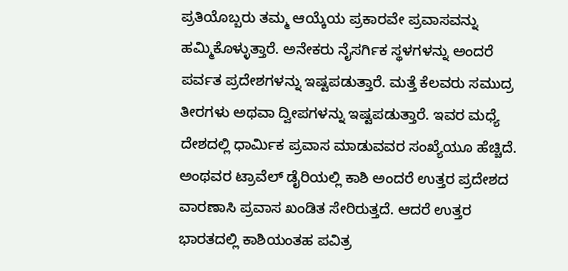ಪ್ರತಿಯೊಬ್ಬರು ತಮ್ಮ ಆಯ್ಕೆಯ ಪ್ರಕಾರವೇ ಪ್ರವಾಸವನ್ನು ಹಮ್ಮಿಕೊಳ್ಳುತ್ತಾರೆ. ಅನೇಕರು ನೈಸರ್ಗಿಕ ಸ್ಥಳಗಳನ್ನು ಅಂದರೆ ಪರ್ವತ ಪ್ರದೇಶಗಳನ್ನು ಇಷ್ಟಪಡುತ್ತಾರೆ. ಮತ್ತೆ ಕೆಲವರು ಸಮುದ್ರ ತೀರಗಳು ಅಥವಾ ದ್ವೀಪಗಳನ್ನು ಇಷ್ಟಪಡುತ್ತಾರೆ. ಇವರ ಮಧ್ಯೆ ದೇಶದಲ್ಲಿ ಧಾರ್ಮಿಕ ಪ್ರವಾಸ ಮಾಡುವವರ ಸಂಖ್ಯೆಯೂ ಹೆಚ್ಚಿದೆ. ಅಂಥವರ ಟ್ರಾವೆಲ್ ಡೈರಿಯಲ್ಲಿ ಕಾಶಿ ಅಂದರೆ ಉತ್ತರ ಪ್ರದೇಶದ ವಾರಣಾಸಿ ಪ್ರವಾಸ ಖಂಡಿತ ಸೇರಿರುತ್ತದೆ. ಆದರೆ ಉತ್ತರ ಭಾರತದಲ್ಲಿ ಕಾಶಿಯಂತಹ ಪವಿತ್ರ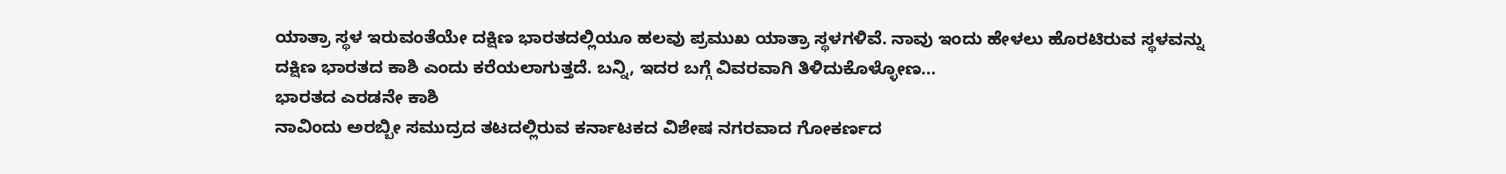ಯಾತ್ರಾ ಸ್ಥಳ ಇರುವಂತೆಯೇ ದಕ್ಷಿಣ ಭಾರತದಲ್ಲಿಯೂ ಹಲವು ಪ್ರಮುಖ ಯಾತ್ರಾ ಸ್ಥಳಗಳಿವೆ. ನಾವು ಇಂದು ಹೇಳಲು ಹೊರಟಿರುವ ಸ್ಥಳವನ್ನು ದಕ್ಷಿಣ ಭಾರತದ ಕಾಶಿ ಎಂದು ಕರೆಯಲಾಗುತ್ತದೆ. ಬನ್ನಿ, ಇದರ ಬಗ್ಗೆ ವಿವರವಾಗಿ ತಿಳಿದುಕೊಳ್ಳೋಣ...
ಭಾರತದ ಎರಡನೇ ಕಾಶಿ
ನಾವಿಂದು ಅರಬ್ಬೀ ಸಮುದ್ರದ ತಟದಲ್ಲಿರುವ ಕರ್ನಾಟಕದ ವಿಶೇಷ ನಗರವಾದ ಗೋಕರ್ಣದ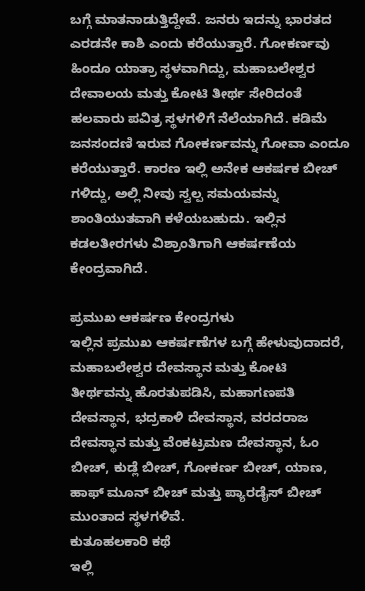ಬಗ್ಗೆ ಮಾತನಾಡುತ್ತಿದ್ದೇವೆ. ಜನರು ಇದನ್ನು ಭಾರತದ ಎರಡನೇ ಕಾಶಿ ಎಂದು ಕರೆಯುತ್ತಾರೆ. ಗೋಕರ್ಣವು ಹಿಂದೂ ಯಾತ್ರಾ ಸ್ಥಳವಾಗಿದ್ದು, ಮಹಾಬಲೇಶ್ವರ ದೇವಾಲಯ ಮತ್ತು ಕೋಟಿ ತೀರ್ಥ ಸೇರಿದಂತೆ ಹಲವಾರು ಪವಿತ್ರ ಸ್ಥಳಗಳಿಗೆ ನೆಲೆಯಾಗಿದೆ. ಕಡಿಮೆ ಜನಸಂದಣಿ ಇರುವ ಗೋಕರ್ಣವನ್ನು ಗೋವಾ ಎಂದೂ ಕರೆಯುತ್ತಾರೆ. ಕಾರಣ ಇಲ್ಲಿ ಅನೇಕ ಆಕರ್ಷಕ ಬೀಚ್ ಗಳಿದ್ದು, ಅಲ್ಲಿ ನೀವು ಸ್ವಲ್ಪ ಸಮಯವನ್ನು ಶಾಂತಿಯುತವಾಗಿ ಕಳೆಯಬಹುದು. ಇಲ್ಲಿನ ಕಡಲತೀರಗಳು ವಿಶ್ರಾಂತಿಗಾಗಿ ಆಕರ್ಷಣೆಯ ಕೇಂದ್ರವಾಗಿದೆ.

ಪ್ರಮುಖ ಆಕರ್ಷಣ ಕೇಂದ್ರಗಳು
ಇಲ್ಲಿನ ಪ್ರಮುಖ ಆಕರ್ಷಣೆಗಳ ಬಗ್ಗೆ ಹೇಳುವುದಾದರೆ, ಮಹಾಬಲೇಶ್ವರ ದೇವಸ್ಥಾನ ಮತ್ತು ಕೋಟಿ ತೀರ್ಥವನ್ನು ಹೊರತುಪಡಿಸಿ, ಮಹಾಗಣಪತಿ ದೇವಸ್ಥಾನ, ಭದ್ರಕಾಳಿ ದೇವಸ್ಥಾನ, ವರದರಾಜ ದೇವಸ್ಥಾನ ಮತ್ತು ವೆಂಕಟ್ರಮಣ ದೇವಸ್ಥಾನ, ಓಂ ಬೀಚ್, ಕುಡ್ಲೆ ಬೀಚ್, ಗೋಕರ್ಣ ಬೀಚ್, ಯಾಣ, ಹಾಫ್ ಮೂನ್ ಬೀಚ್ ಮತ್ತು ಪ್ಯಾರಡೈಸ್ ಬೀಚ್ ಮುಂತಾದ ಸ್ಥಳಗಳಿವೆ.
ಕುತೂಹಲಕಾರಿ ಕಥೆ
ಇಲ್ಲಿ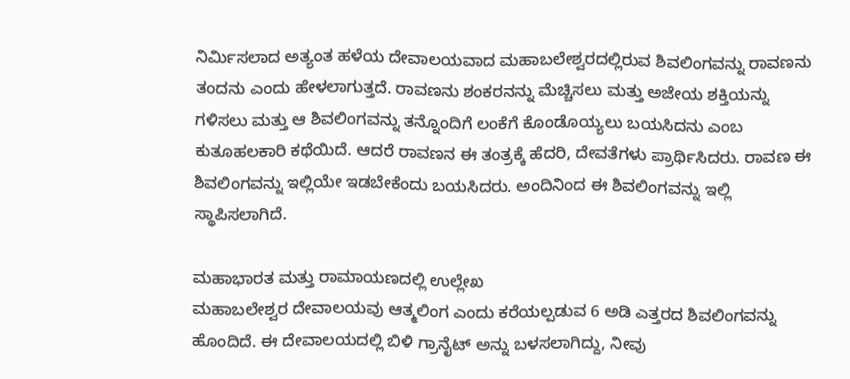ನಿರ್ಮಿಸಲಾದ ಅತ್ಯಂತ ಹಳೆಯ ದೇವಾಲಯವಾದ ಮಹಾಬಲೇಶ್ವರದಲ್ಲಿರುವ ಶಿವಲಿಂಗವನ್ನು ರಾವಣನು ತಂದನು ಎಂದು ಹೇಳಲಾಗುತ್ತದೆ. ರಾವಣನು ಶಂಕರನನ್ನು ಮೆಚ್ಚಿಸಲು ಮತ್ತು ಅಜೇಯ ಶಕ್ತಿಯನ್ನು ಗಳಿಸಲು ಮತ್ತು ಆ ಶಿವಲಿಂಗವನ್ನು ತನ್ನೊಂದಿಗೆ ಲಂಕೆಗೆ ಕೊಂಡೊಯ್ಯಲು ಬಯಸಿದನು ಎಂಬ ಕುತೂಹಲಕಾರಿ ಕಥೆಯಿದೆ. ಆದರೆ ರಾವಣನ ಈ ತಂತ್ರಕ್ಕೆ ಹೆದರಿ, ದೇವತೆಗಳು ಪ್ರಾರ್ಥಿಸಿದರು. ರಾವಣ ಈ ಶಿವಲಿಂಗವನ್ನು ಇಲ್ಲಿಯೇ ಇಡಬೇಕೆಂದು ಬಯಸಿದರು. ಅಂದಿನಿಂದ ಈ ಶಿವಲಿಂಗವನ್ನು ಇಲ್ಲಿ ಸ್ಥಾಪಿಸಲಾಗಿದೆ.

ಮಹಾಭಾರತ ಮತ್ತು ರಾಮಾಯಣದಲ್ಲಿ ಉಲ್ಲೇಖ
ಮಹಾಬಲೇಶ್ವರ ದೇವಾಲಯವು ಆತ್ಮಲಿಂಗ ಎಂದು ಕರೆಯಲ್ಪಡುವ 6 ಅಡಿ ಎತ್ತರದ ಶಿವಲಿಂಗವನ್ನು ಹೊಂದಿದೆ. ಈ ದೇವಾಲಯದಲ್ಲಿ ಬಿಳಿ ಗ್ರಾನೈಟ್ ಅನ್ನು ಬಳಸಲಾಗಿದ್ದು, ನೀವು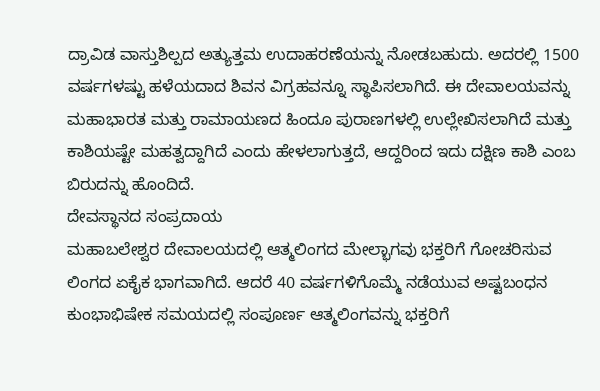ದ್ರಾವಿಡ ವಾಸ್ತುಶಿಲ್ಪದ ಅತ್ಯುತ್ತಮ ಉದಾಹರಣೆಯನ್ನು ನೋಡಬಹುದು. ಅದರಲ್ಲಿ 1500 ವರ್ಷಗಳಷ್ಟು ಹಳೆಯದಾದ ಶಿವನ ವಿಗ್ರಹವನ್ನೂ ಸ್ಥಾಪಿಸಲಾಗಿದೆ. ಈ ದೇವಾಲಯವನ್ನು ಮಹಾಭಾರತ ಮತ್ತು ರಾಮಾಯಣದ ಹಿಂದೂ ಪುರಾಣಗಳಲ್ಲಿ ಉಲ್ಲೇಖಿಸಲಾಗಿದೆ ಮತ್ತು ಕಾಶಿಯಷ್ಟೇ ಮಹತ್ವದ್ದಾಗಿದೆ ಎಂದು ಹೇಳಲಾಗುತ್ತದೆ, ಆದ್ದರಿಂದ ಇದು ದಕ್ಷಿಣ ಕಾಶಿ ಎಂಬ ಬಿರುದನ್ನು ಹೊಂದಿದೆ.
ದೇವಸ್ಥಾನದ ಸಂಪ್ರದಾಯ
ಮಹಾಬಲೇಶ್ವರ ದೇವಾಲಯದಲ್ಲಿ ಆತ್ಮಲಿಂಗದ ಮೇಲ್ಭಾಗವು ಭಕ್ತರಿಗೆ ಗೋಚರಿಸುವ ಲಿಂಗದ ಏಕೈಕ ಭಾಗವಾಗಿದೆ. ಆದರೆ 40 ವರ್ಷಗಳಿಗೊಮ್ಮೆ ನಡೆಯುವ ಅಷ್ಟಬಂಧನ ಕುಂಭಾಭಿಷೇಕ ಸಮಯದಲ್ಲಿ ಸಂಪೂರ್ಣ ಆತ್ಮಲಿಂಗವನ್ನು ಭಕ್ತರಿಗೆ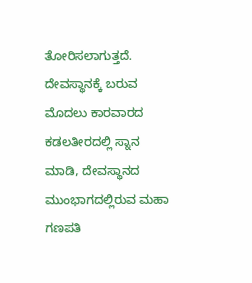ತೋರಿಸಲಾಗುತ್ತದೆ. ದೇವಸ್ಥಾನಕ್ಕೆ ಬರುವ ಮೊದಲು ಕಾರವಾರದ ಕಡಲತೀರದಲ್ಲಿ ಸ್ನಾನ ಮಾಡಿ, ದೇವಸ್ಥಾನದ ಮುಂಭಾಗದಲ್ಲಿರುವ ಮಹಾ ಗಣಪತಿ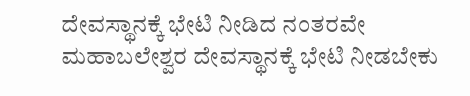ದೇವಸ್ಥಾನಕ್ಕೆ ಭೇಟಿ ನೀಡಿದ ನಂತರವೇ ಮಹಾಬಲೇಶ್ವರ ದೇವಸ್ಥಾನಕ್ಕೆ ಭೇಟಿ ನೀಡಬೇಕು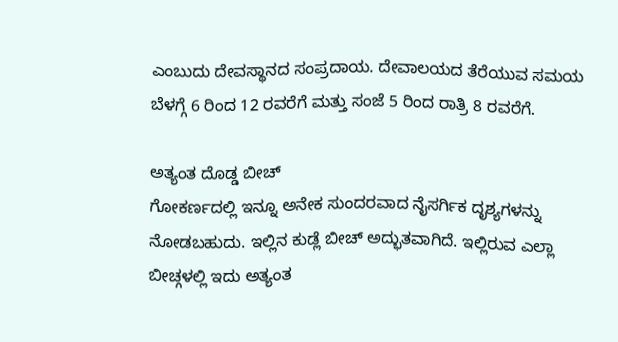ಎಂಬುದು ದೇವಸ್ಥಾನದ ಸಂಪ್ರದಾಯ. ದೇವಾಲಯದ ತೆರೆಯುವ ಸಮಯ ಬೆಳಗ್ಗೆ 6 ರಿಂದ 12 ರವರೆಗೆ ಮತ್ತು ಸಂಜೆ 5 ರಿಂದ ರಾತ್ರಿ 8 ರವರೆಗೆ.

ಅತ್ಯಂತ ದೊಡ್ಡ ಬೀಚ್
ಗೋಕರ್ಣದಲ್ಲಿ ಇನ್ನೂ ಅನೇಕ ಸುಂದರವಾದ ನೈಸರ್ಗಿಕ ದೃಶ್ಯಗಳನ್ನು ನೋಡಬಹುದು. ಇಲ್ಲಿನ ಕುಡ್ಲೆ ಬೀಚ್ ಅದ್ಭುತವಾಗಿದೆ. ಇಲ್ಲಿರುವ ಎಲ್ಲಾ ಬೀಚ್ಗಳಲ್ಲಿ ಇದು ಅತ್ಯಂತ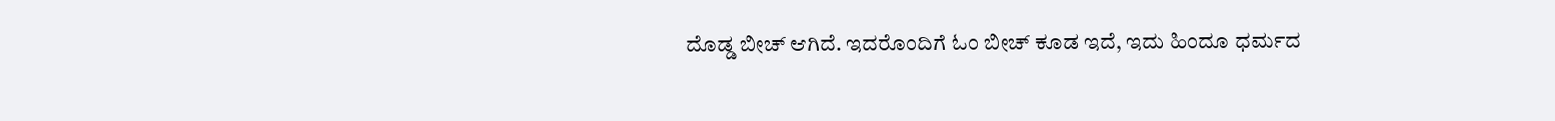ದೊಡ್ಡ ಬೀಚ್ ಆಗಿದೆ. ಇದರೊಂದಿಗೆ ಓಂ ಬೀಚ್ ಕೂಡ ಇದೆ, ಇದು ಹಿಂದೂ ಧರ್ಮದ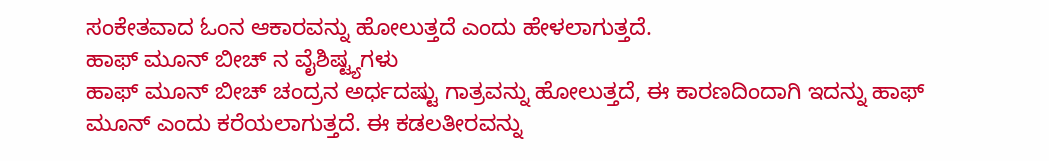ಸಂಕೇತವಾದ ಓಂನ ಆಕಾರವನ್ನು ಹೋಲುತ್ತದೆ ಎಂದು ಹೇಳಲಾಗುತ್ತದೆ.
ಹಾಫ್ ಮೂನ್ ಬೀಚ್ ನ ವೈಶಿಷ್ಟ್ಯಗಳು
ಹಾಫ್ ಮೂನ್ ಬೀಚ್ ಚಂದ್ರನ ಅರ್ಧದಷ್ಟು ಗಾತ್ರವನ್ನು ಹೋಲುತ್ತದೆ, ಈ ಕಾರಣದಿಂದಾಗಿ ಇದನ್ನು ಹಾಫ್ ಮೂನ್ ಎಂದು ಕರೆಯಲಾಗುತ್ತದೆ. ಈ ಕಡಲತೀರವನ್ನು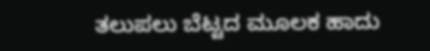ತಲುಪಲು ಬೆಟ್ಟದ ಮೂಲಕ ಹಾದು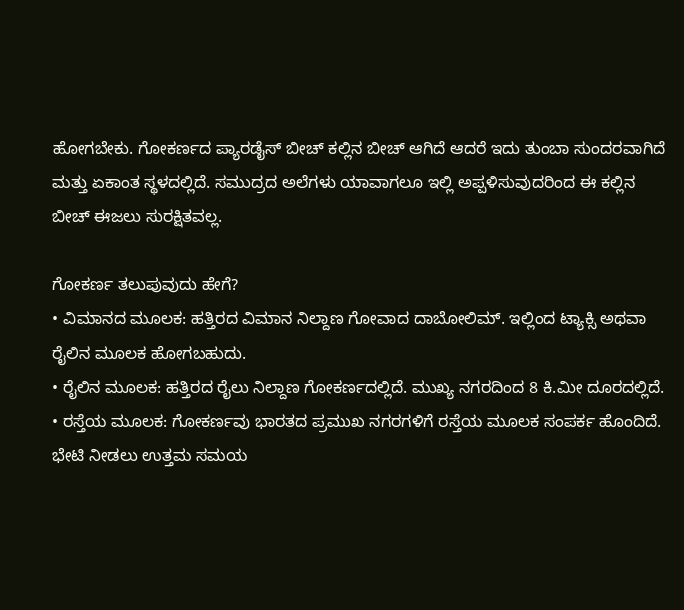ಹೋಗಬೇಕು. ಗೋಕರ್ಣದ ಪ್ಯಾರಡೈಸ್ ಬೀಚ್ ಕಲ್ಲಿನ ಬೀಚ್ ಆಗಿದೆ ಆದರೆ ಇದು ತುಂಬಾ ಸುಂದರವಾಗಿದೆ ಮತ್ತು ಏಕಾಂತ ಸ್ಥಳದಲ್ಲಿದೆ. ಸಮುದ್ರದ ಅಲೆಗಳು ಯಾವಾಗಲೂ ಇಲ್ಲಿ ಅಪ್ಪಳಿಸುವುದರಿಂದ ಈ ಕಲ್ಲಿನ ಬೀಚ್ ಈಜಲು ಸುರಕ್ಷಿತವಲ್ಲ.

ಗೋಕರ್ಣ ತಲುಪುವುದು ಹೇಗೆ?
• ವಿಮಾನದ ಮೂಲಕ: ಹತ್ತಿರದ ವಿಮಾನ ನಿಲ್ದಾಣ ಗೋವಾದ ದಾಬೋಲಿಮ್. ಇಲ್ಲಿಂದ ಟ್ಯಾಕ್ಸಿ ಅಥವಾ ರೈಲಿನ ಮೂಲಕ ಹೋಗಬಹುದು.
• ರೈಲಿನ ಮೂಲಕ: ಹತ್ತಿರದ ರೈಲು ನಿಲ್ದಾಣ ಗೋಕರ್ಣದಲ್ಲಿದೆ. ಮುಖ್ಯ ನಗರದಿಂದ 8 ಕಿ.ಮೀ ದೂರದಲ್ಲಿದೆ.
• ರಸ್ತೆಯ ಮೂಲಕ: ಗೋಕರ್ಣವು ಭಾರತದ ಪ್ರಮುಖ ನಗರಗಳಿಗೆ ರಸ್ತೆಯ ಮೂಲಕ ಸಂಪರ್ಕ ಹೊಂದಿದೆ.
ಭೇಟಿ ನೀಡಲು ಉತ್ತಮ ಸಮಯ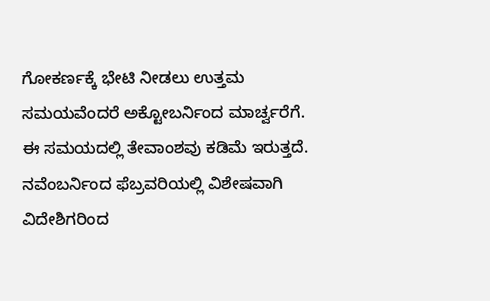ಗೋಕರ್ಣಕ್ಕೆ ಭೇಟಿ ನೀಡಲು ಉತ್ತಮ ಸಮಯವೆಂದರೆ ಅಕ್ಟೋಬರ್ನಿಂದ ಮಾರ್ಚ್ವರೆಗೆ. ಈ ಸಮಯದಲ್ಲಿ ತೇವಾಂಶವು ಕಡಿಮೆ ಇರುತ್ತದೆ. ನವೆಂಬರ್ನಿಂದ ಫೆಬ್ರವರಿಯಲ್ಲಿ ವಿಶೇಷವಾಗಿ ವಿದೇಶಿಗರಿಂದ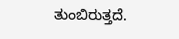ತುಂಬಿರುತ್ತದೆ.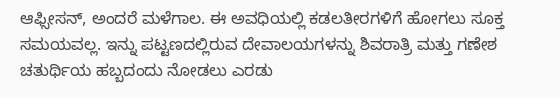ಆಫ್ಸೀಸನ್, ಅಂದರೆ ಮಳೆಗಾಲ. ಈ ಅವಧಿಯಲ್ಲಿ ಕಡಲತೀರಗಳಿಗೆ ಹೋಗಲು ಸೂಕ್ತ ಸಮಯವಲ್ಲ. ಇನ್ನು ಪಟ್ಟಣದಲ್ಲಿರುವ ದೇವಾಲಯಗಳನ್ನು ಶಿವರಾತ್ರಿ ಮತ್ತು ಗಣೇಶ ಚತುರ್ಥಿಯ ಹಬ್ಬದಂದು ನೋಡಲು ಎರಡು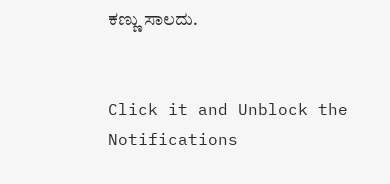ಕಣ್ಣು ಸಾಲದು.


Click it and Unblock the Notifications